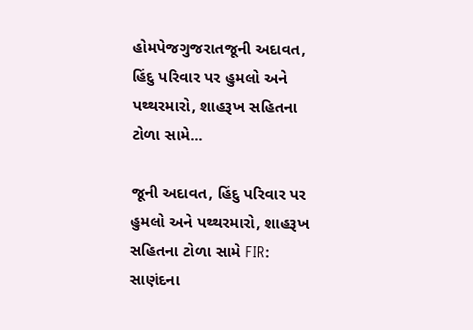હોમપેજગુજરાતજૂની અદાવત, હિંદુ પરિવાર પર હુમલો અને પથ્થરમારો, શાહરૂખ સહિતના ટોળા સામે...

જૂની અદાવત, હિંદુ પરિવાર પર હુમલો અને પથ્થરમારો, શાહરૂખ સહિતના ટોળા સામે FIR: સાણંદના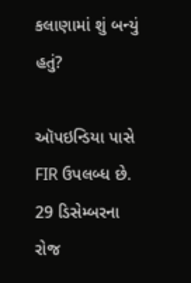કલાણામાં શું બન્યું હતું?

ઑપઇન્ડિયા પાસે FIR ઉપલબ્ધ છે. 29 ડિસેમ્બરના રોજ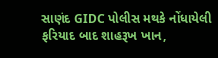સાણંદ GIDC પોલીસ મથકે નોંધાયેલી ફરિયાદ બાદ શાહરૂખ ખાન,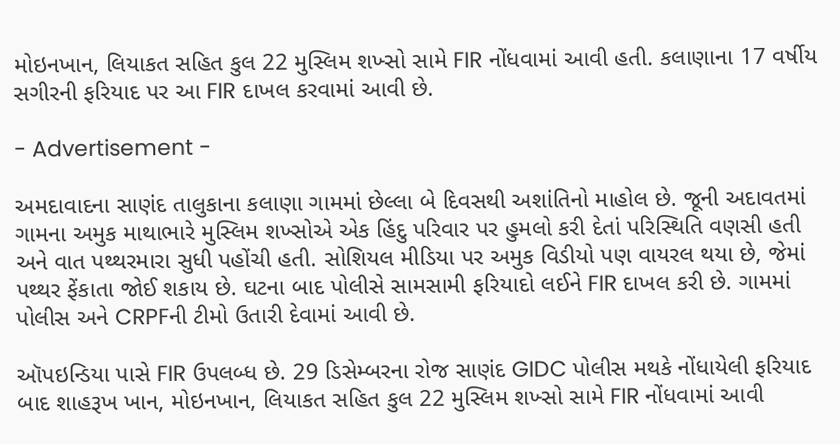મોઇનખાન, લિયાકત સહિત કુલ 22 મુસ્લિમ શખ્સો સામે FIR નોંધવામાં આવી હતી. કલાણાના 17 વર્ષીય સગીરની ફરિયાદ પર આ FIR દાખલ કરવામાં આવી છે.

- Advertisement -

અમદાવાદના સાણંદ તાલુકાના કલાણા ગામમાં છેલ્લા બે દિવસથી અશાંતિનો માહોલ છે. જૂની અદાવતમાં ગામના અમુક માથાભારે મુસ્લિમ શખ્સોએ એક હિંદુ પરિવાર પર હુમલો કરી દેતાં પરિસ્થિતિ વણસી હતી અને વાત પથ્થરમારા સુધી પહોંચી હતી. સોશિયલ મીડિયા પર અમુક વિડીયો પણ વાયરલ થયા છે, જેમાં પથ્થર ફેંકાતા જોઈ શકાય છે. ઘટના બાદ પોલીસે સામસામી ફરિયાદો લઈને FIR દાખલ કરી છે. ગામમાં પોલીસ અને CRPFની ટીમો ઉતારી દેવામાં આવી છે.

ઑપઇન્ડિયા પાસે FIR ઉપલબ્ધ છે. 29 ડિસેમ્બરના રોજ સાણંદ GIDC પોલીસ મથકે નોંધાયેલી ફરિયાદ બાદ શાહરૂખ ખાન, મોઇનખાન, લિયાકત સહિત કુલ 22 મુસ્લિમ શખ્સો સામે FIR નોંધવામાં આવી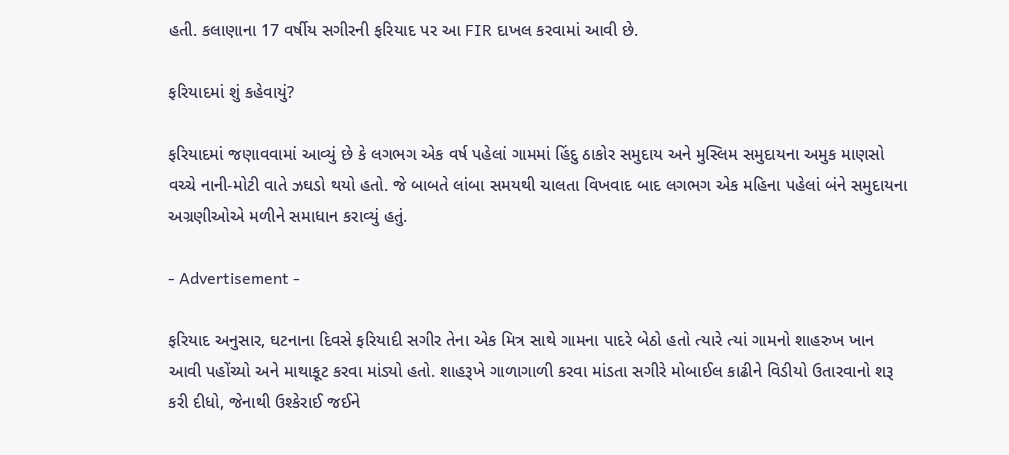હતી. કલાણાના 17 વર્ષીય સગીરની ફરિયાદ પર આ FIR દાખલ કરવામાં આવી છે.

ફરિયાદમાં શું કહેવાયું?

ફરિયાદમાં જણાવવામાં આવ્યું છે કે લગભગ એક વર્ષ પહેલાં ગામમાં હિંદુ ઠાકોર સમુદાય અને મુસ્લિમ સમુદાયના અમુક માણસો વચ્ચે નાની-મોટી વાતે ઝઘડો થયો હતો. જે બાબતે લાંબા સમયથી ચાલતા વિખવાદ બાદ લગભગ એક મહિના પહેલાં બંને સમુદાયના અગ્રણીઓએ મળીને સમાધાન કરાવ્યું હતું.

- Advertisement -

ફરિયાદ અનુસાર, ઘટનાના દિવસે ફરિયાદી સગીર તેના એક મિત્ર સાથે ગામના પાદરે બેઠો હતો ત્યારે ત્યાં ગામનો શાહરુખ ખાન આવી પહોંચ્યો અને માથાકૂટ કરવા માંડ્યો હતો. શાહરૂખે ગાળાગાળી કરવા માંડતા સગીરે મોબાઈલ કાઢીને વિડીયો ઉતારવાનો શરૂ કરી દીધો, જેનાથી ઉશ્કેરાઈ જઈને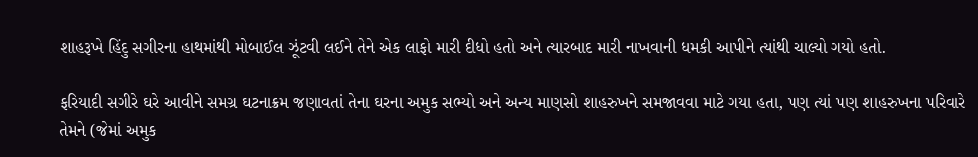શાહરૂખે હિંદુ સગીરના હાથમાંથી મોબાઈલ ઝૂંટવી લઈને તેને એક લાફો મારી દીધો હતો અને ત્યારબાદ મારી નાખવાની ધમકી આપીને ત્યાંથી ચાલ્યો ગયો હતો.

ફરિયાદી સગીરે ઘરે આવીને સમગ્ર ઘટનાક્રમ જણાવતાં તેના ઘરના અમુક સભ્યો અને અન્ય માણસો શાહરુખને સમજાવવા માટે ગયા હતા, પણ ત્યાં પણ શાહરુખના પરિવારે તેમને (જેમાં અમુક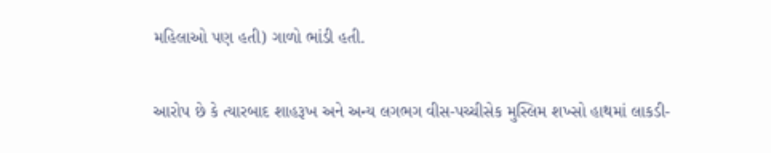મહિલાઓ પણ હતી) ગાળો ભાંડી હતી.

આરોપ છે કે ત્યારબાદ શાહરૂખ અને અન્ય લગભગ વીસ-પચ્ચીસેક મુસ્લિમ શખ્સો હાથમાં લાકડી-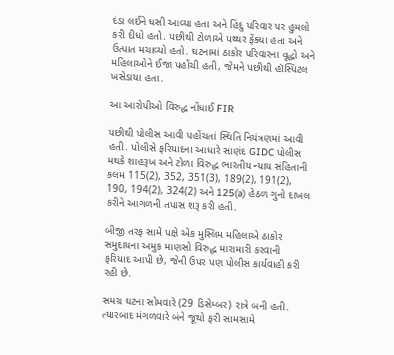દંડા લઈને ધસી આવ્યા હતા અને હિંદુ પરિવાર પર હુમલો કરી દીધો હતો. પછીથી ટોળાએ પથ્થર ફેંક્યા હતા અને ઉત્પાત મચાવ્યો હતો. ઘટનામાં ઠાકોર પરિવારના વૃદ્ધો અને મહિલાઓને ઈજા પહોંચી હતી, જેમને પછીથી હૉસ્પિટલ ખસેડાયા હતા.

આ આરોપીઓ વિરુદ્ધ નોંધાઈ FIR

પછીથી પોલીસ આવી પહોંચતાં સ્થિતિ નિયંત્રણમાં આવી હતી. પોલીસે ફરિયાદના આધારે સાણંદ GIDC પોલીસ મથકે શાહરૂખ અને ટોળા વિરુદ્ધ ભારતીય ન્યાય સંહિતાની કલમ 115(2), 352, 351(3), 189(2), 191(2), 190, 194(2), 324(2) અને 125(a) હેઠળ ગુનો દાખલ કરીને આગળની તપાસ શરૂ કરી હતી.

બીજી તરફ સામે પક્ષે એક મુસ્લિમ મહિલાએ ઠાકોર સમુદાયના અમુક માણસો વિરુદ્ધ મારામારી કરવાની ફરિયાદ આપી છે, જેની ઉપર પણ પોલીસ કાર્યવાહી કરી રહી છે.

સમગ્ર ઘટના સોમવારે (29 ડિસેમ્બર) રાત્રે બની હતી. ત્યારબાદ મંગળવારે બંને જૂથો ફરી સામસામે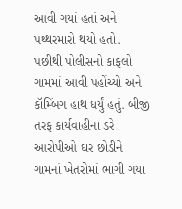આવી ગયાં હતાં અને પથ્થરમારો થયો હતો. પછીથી પોલીસનો કાફલો ગામમાં આવી પહોંચ્યો અને કૉમ્બિંગ હાથ ધર્યું હતું. બીજી તરફ કાર્યવાહીના ડરે આરોપીઓ ઘર છોડીને ગામનાં ખેતરોમાં ભાગી ગયા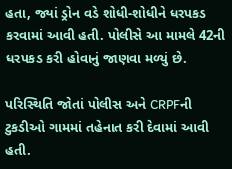હતા, જ્યાં ડ્રોન વડે શોધી-શોધીને ધરપકડ કરવામાં આવી હતી. પોલીસે આ મામલે 42ની ધરપકડ કરી હોવાનું જાણવા મળ્યું છે.

પરિસ્થિતિ જોતાં પોલીસ અને CRPFની ટુકડીઓ ગામમાં તહેનાત કરી દેવામાં આવી હતી.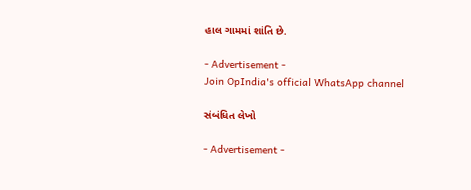હાલ ગામમાં શાંતિ છે.

- Advertisement -
Join OpIndia's official WhatsApp channel

સંબંધિત લેખો

- Advertisement -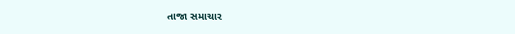તાજા સમાચાર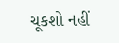ચૂકશો નહીં